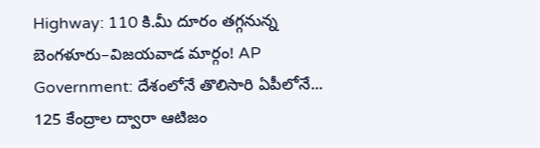Highway: 110 కి.మీ దూరం తగ్గనున్న బెంగళూరు–విజయవాడ మార్గం! AP Government: దేశంలోనే తొలిసారి ఏపీలోనే... 125 కేంద్రాల ద్వారా ఆటిజం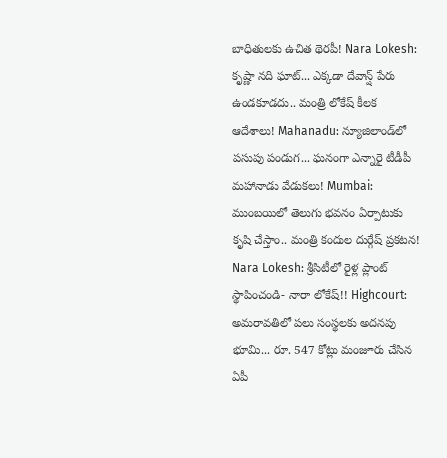బాధితులకు ఉచిత థెరపీ! Nara Lokesh: కృష్ణా నది ఘాట్‌... ఎక్కడా దేవాన్ష్ పేరు ఉండకూడదు.. మంత్రి లోకేష్ కీలక ఆదేశాలు! Mahanadu: న్యూజిలాండ్‌లో పసుపు పండుగ... ఘనంగా ఎన్నారై టీడీపీ మహానాడు వేడుకలు! Mumbai: ముంబయిలో తెలుగు భవనం ఏర్పాటుకు కృషి చేస్తాం.. మంత్రి కందుల దుర్గేష్ ప్రకటన! Nara Lokesh: శ్రీసిటీలో రైళ్ల ప్లాంట్‌ స్థాపించండి- నారా లోకేష్!! Highcourt: అమరావతిలో పలు సంస్థలకు అదనపు భూమి... రూ. 547 కోట్లు మంజూరు చేసిన ఏపీ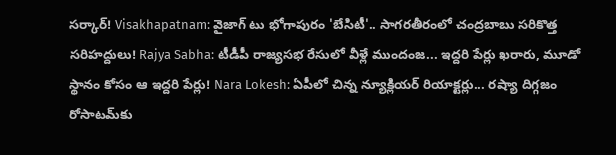సర్కార్! Visakhapatnam: వైజాగ్‌ టు భోగాపురం 'బేసిటీ'.. సాగరతీరంలో చంద్రబాబు సరికొత్త సరిహద్దులు! Rajya Sabha: టీడీపీ రాజ్యసభ రేసులో వీళ్లే ముందంజ... ఇద్దరి పేర్లు ఖరారు, మూడో స్థానం కోసం ఆ ఇద్దరి పేర్లు! Nara Lokesh: ఏపీలో చిన్న న్యూక్లియర్ రియాక్టర్లు... రష్యా దిగ్గజం రోసాటమ్‌కు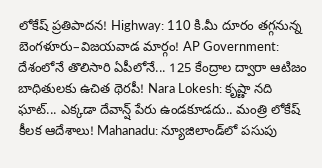లోకేష్ ప్రతిపాదన! Highway: 110 కి.మీ దూరం తగ్గనున్న బెంగళూరు–విజయవాడ మార్గం! AP Government: దేశంలోనే తొలిసారి ఏపీలోనే... 125 కేంద్రాల ద్వారా ఆటిజం బాధితులకు ఉచిత థెరపీ! Nara Lokesh: కృష్ణా నది ఘాట్‌... ఎక్కడా దేవాన్ష్ పేరు ఉండకూడదు.. మంత్రి లోకేష్ కీలక ఆదేశాలు! Mahanadu: న్యూజిలాండ్‌లో పసుపు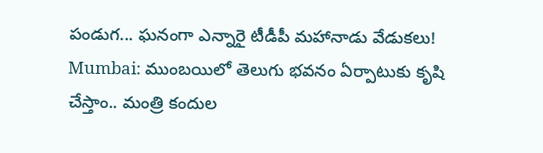పండుగ... ఘనంగా ఎన్నారై టీడీపీ మహానాడు వేడుకలు! Mumbai: ముంబయిలో తెలుగు భవనం ఏర్పాటుకు కృషి చేస్తాం.. మంత్రి కందుల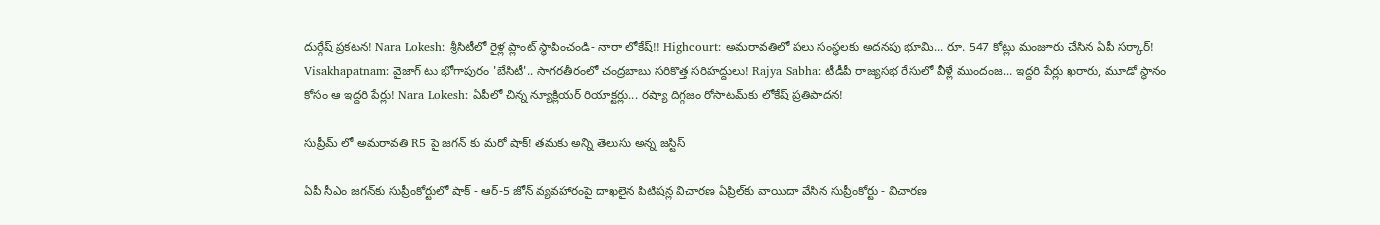దుర్గేష్ ప్రకటన! Nara Lokesh: శ్రీసిటీలో రైళ్ల ప్లాంట్‌ స్థాపించండి- నారా లోకేష్!! Highcourt: అమరావతిలో పలు సంస్థలకు అదనపు భూమి... రూ. 547 కోట్లు మంజూరు చేసిన ఏపీ సర్కార్! Visakhapatnam: వైజాగ్‌ టు భోగాపురం 'బేసిటీ'.. సాగరతీరంలో చంద్రబాబు సరికొత్త సరిహద్దులు! Rajya Sabha: టీడీపీ రాజ్యసభ రేసులో వీళ్లే ముందంజ... ఇద్దరి పేర్లు ఖరారు, మూడో స్థానం కోసం ఆ ఇద్దరి పేర్లు! Nara Lokesh: ఏపీలో చిన్న న్యూక్లియర్ రియాక్టర్లు... రష్యా దిగ్గజం రోసాటమ్‌కు లోకేష్ ప్రతిపాదన!

సుప్రీమ్ లో అమరావతి R5 పై జగన్ కు మరో షాక్! తమకు అన్ని తెలుసు అన్న జస్టిస్

ఏపీ సీఎం జగన్‍కు సుప్రీంకోర్టులో షాక్ - ఆర్-5 జోన్ వ్యవహారంపై దాఖలైన పిటిషన్ల విచారణ ఏప్రిల్‍కు వాయిదా వేసిన సుప్రీంకోర్టు - విచారణ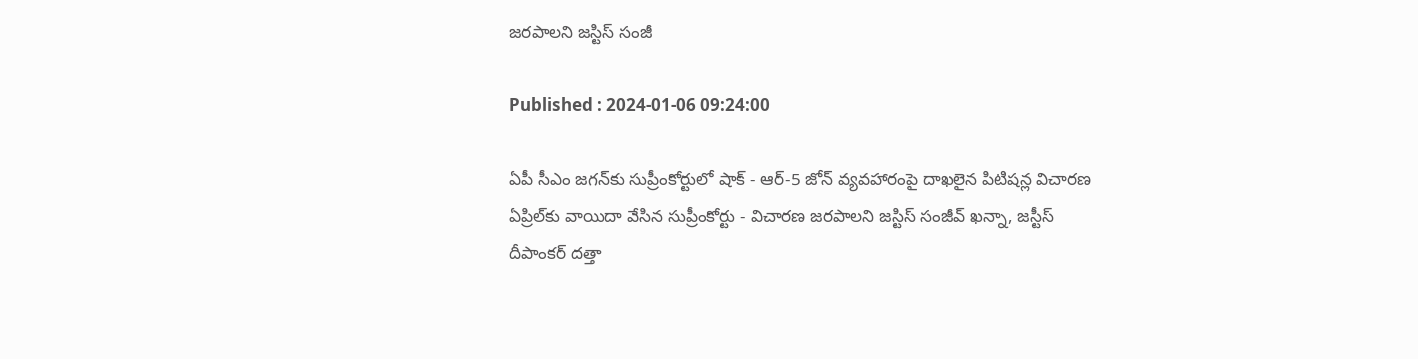జరపాలని జస్టిస్ సంజీ

Published : 2024-01-06 09:24:00

ఏపీ సీఎం జగన్‍కు సుప్రీంకోర్టులో షాక్ - ఆర్-5 జోన్ వ్యవహారంపై దాఖలైన పిటిషన్ల విచారణ ఏప్రిల్‍కు వాయిదా వేసిన సుప్రీంకోర్టు - విచారణ జరపాలని జస్టిస్ సంజీవ్ ఖన్నా, జస్టీస్ దీపాంకర్ దత్తా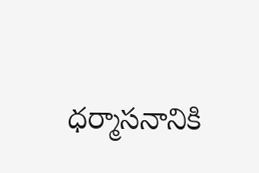ధర్మాసనానికి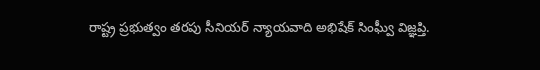రాష్ట్ర ప్రభుత్వం తరపు సీనియర్ న్యాయవాది అభిషేక్ సింఘ్వీ విజ్ఞప్తి.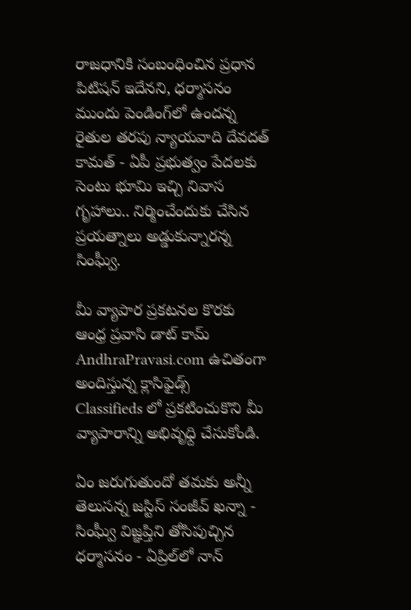రాజధానికి సంబంధించిన ప్రధాన పిటిషన్ ఇదేనని, ధర్మాసనం ముందు పెండింగ్‍లో ఉందన్న రైతుల తరపు న్యాయవాది దేవదత్ కామత్ - ఏపీ ప్రభుత్వం పేదలకు సెంటు భూమి ఇచ్చి నివాస గృహాలు.. నిర్మించేందుకు చేసిన ప్రయత్నాలు అడ్డుకున్నారన్న సింఘ్వీ.

మీ వ్యాపార ప్రకటనల కొరకు ఆంధ్ర ప్రవాసి డాట్ కామ్ AndhraPravasi.com ఉచితంగా అందిస్తున్న క్లాసిఫైడ్స్   Classifieds లో ప్రకటించుకొని మీ వ్యాపారాన్ని అభివృధ్ది చేసుకోండి.

ఏం జరుగుతుందో తమకు అన్నీ తెలుసన్న జస్టిస్ సంజీవ్ ఖన్నా - సింఘ్వీ విజ్ఞప్తిని తోసిపుచ్చిన ధర్మాసనం - ఏప్రిల్‍లో నాన్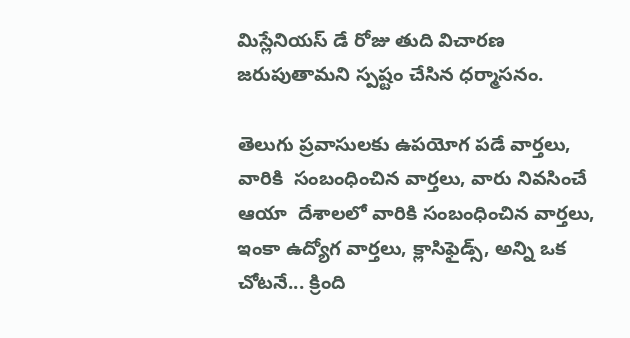మిస్లేనియస్ డే రోజు తుది విచారణ జరుపుతామని స్పష్టం చేసిన ధర్మాసనం.

తెలుగు ప్రవాసులకు ఉపయోగ పడే వార్తలు, వారికి  సంబంధించిన వార్తలు, వారు నివసించే ఆయా  దేశాలలో వారికి సంబంధించిన వార్తలు, ఇంకా ఉద్యోగ వార్తలు, క్లాసిఫైడ్స్, అన్ని ఒక చోటనే... క్రింది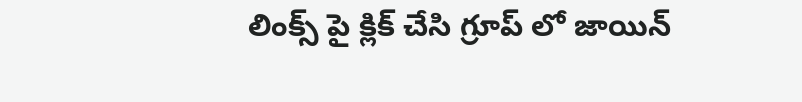లింక్స్ పై క్లిక్ చేసి గ్రూప్ లో జాయిన్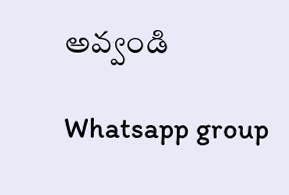అవ్వండి

Whatsapp group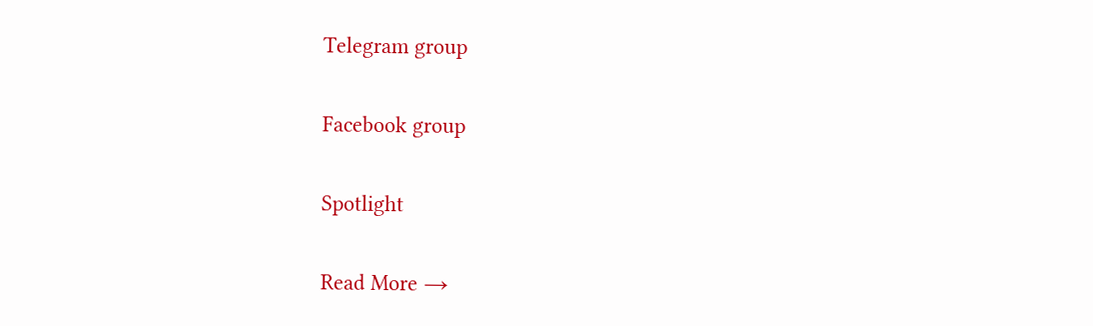Telegram group

Facebook group

Spotlight

Read More →